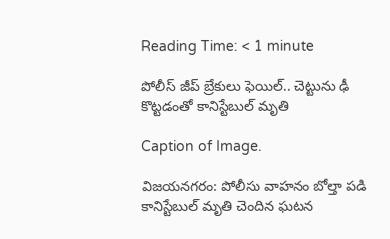Reading Time: < 1 minute

పోలీస్ జీప్ బ్రేకులు ఫెయిల్.. చెట్టును ఢీ కొట్టడంతో కానిస్టేబుల్ మృతి

Caption of Image.

విజయనగరం: పోలీసు వాహనం బోల్తా పడి కానిస్టేబుల్‌ మృతి చెందిన ఘటన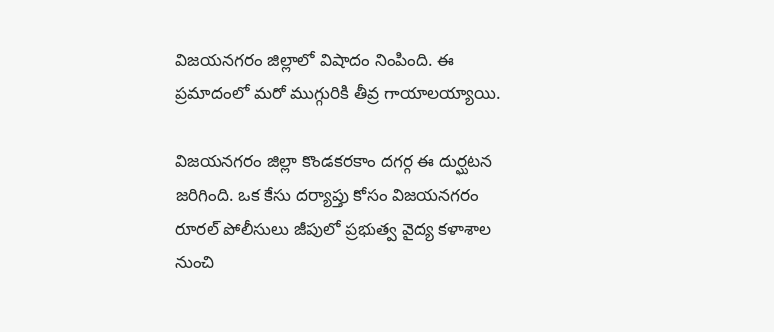విజయనగరం జిల్లాలో విషాదం నింపింది. ఈ ప్రమాదంలో మరో ముగ్గురికి తీవ్ర గాయాలయ్యాయి.

విజయనగరం జిల్లా కొండకరకాం దగర్గ ఈ దుర్ఘటన జరిగింది. ఒక కేసు దర్యాప్తు కోసం విజయనగరం రూరల్‌ పోలీసులు జీపులో ప్రభుత్వ వైద్య కళాశాల నుంచి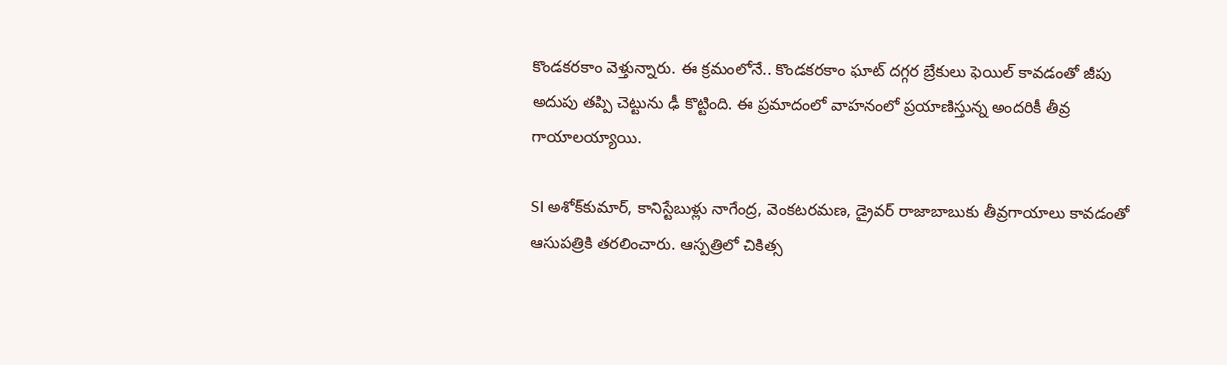కొండకరకాం వెళ్తున్నారు. ఈ క్రమంలోనే.. కొండకరకాం ఘాట్‌ దగ్గర బ్రేకులు ఫెయిల్‌ కావడంతో జీపు అదుపు తప్పి చెట్టును ఢీ కొట్టింది. ఈ ప్రమాదంలో వాహనంలో ప్రయాణిస్తున్న అందరికీ తీవ్ర గాయాలయ్యాయి.

SI అశోక్‌కుమార్‌, కానిస్టేబుళ్లు నాగేంద్ర, వెంకటరమణ, డ్రైవర్‌ రాజాబాబుకు తీవ్రగాయాలు కావడంతో ఆసుపత్రికి తరలించారు. ఆస్పత్రిలో చికిత్స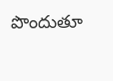పొందుతూ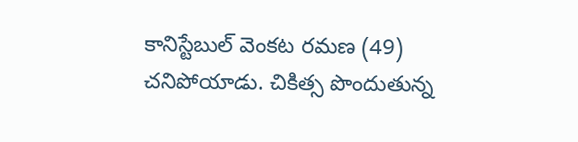కానిస్టేబుల్ వెంకట రమణ (49) చనిపోయాడు. చికిత్స పొందుతున్న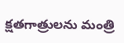క్షతగాత్రులను మంత్రి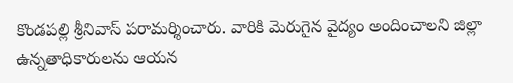కొండపల్లి శ్రీనివాస్‌ పరామర్శించారు. వారికి మెరుగైన వైద్యం అందించాలని జిల్లా ఉన్నతాధికారులను ఆయన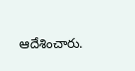ఆదేశించారు.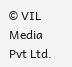© VIL Media Pvt Ltd.